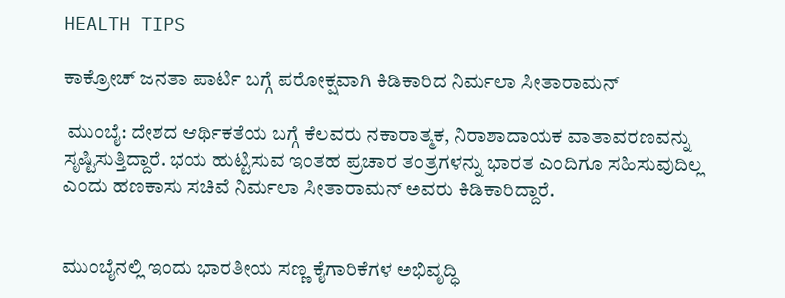HEALTH TIPS

ಕಾಕ್ರೋಚ್ ಜನತಾ ಪಾರ್ಟಿ ಬಗ್ಗೆ ಪ‍ರೋಕ್ಷವಾಗಿ ಕಿಡಿಕಾರಿದ ನಿರ್ಮಲಾ ಸೀತಾರಾಮನ್

 ಮುಂಬೈ: ದೇಶದ ಆರ್ಥಿಕತೆಯ ಬಗ್ಗೆ ಕೆಲವರು ನಕಾರಾತ್ಮಕ, ನಿರಾಶಾದಾಯಕ ವಾತಾವರಣವನ್ನು ಸೃಷ್ಟಿಸುತ್ತಿದ್ದಾರೆ. ಭಯ ಹುಟ್ಟಿಸುವ ಇಂತಹ ಪ್ರಚಾರ ತಂತ್ರಗಳನ್ನು ಭಾರತ ಎಂದಿಗೂ ಸಹಿಸುವುದಿಲ್ಲ ಎಂದು ಹಣಕಾಸು ಸಚಿವೆ ನಿರ್ಮಲಾ ಸೀತಾರಾಮನ್ ಅವರು ಕಿಡಿಕಾರಿದ್ದಾರೆ.


ಮುಂಬೈನಲ್ಲಿ ಇಂದು ಭಾರತೀಯ ಸಣ್ಣ ಕೈಗಾರಿಕೆಗಳ ಅಭಿವೃದ್ಧಿ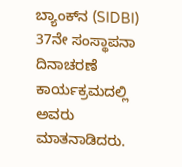ಬ್ಯಾಂಕ್‌ನ (SIDBI) 37ನೇ ಸಂಸ್ಥಾಪನಾ ದಿನಾಚರಣೆ ಕಾರ್ಯಕ್ರಮದಲ್ಲಿ ಅವರು ಮಾತನಾಡಿದರು.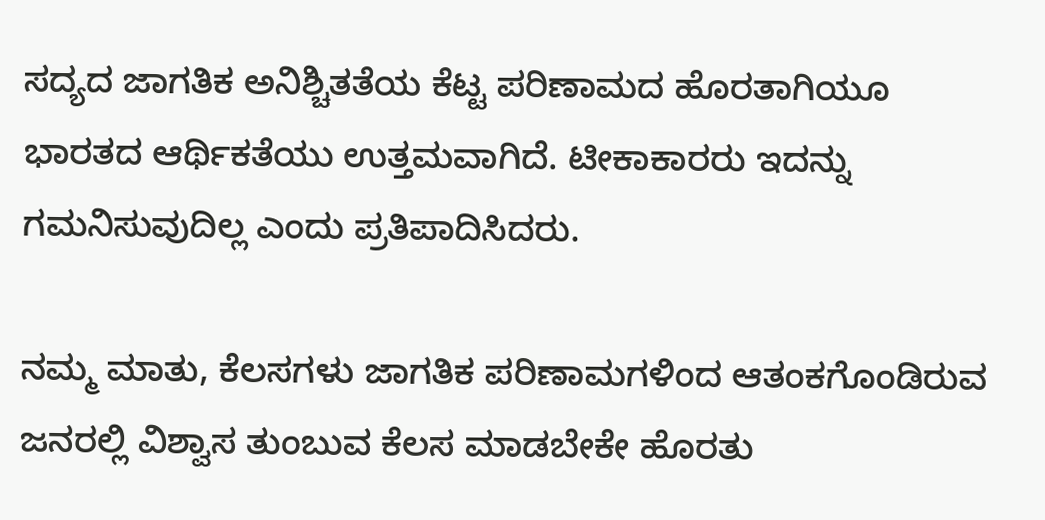ಸದ್ಯದ ಜಾಗತಿಕ ಅನಿಶ್ಚಿತತೆಯ ಕೆಟ್ಟ ಪರಿಣಾಮದ ಹೊರತಾಗಿಯೂ ಭಾರತದ ಆರ್ಥಿಕತೆಯು ಉತ್ತಮವಾಗಿದೆ. ಟೀಕಾಕಾರರು ಇದನ್ನು ಗಮನಿಸುವುದಿಲ್ಲ ಎಂದು ಪ್ರತಿಪಾದಿಸಿದರು.

ನಮ್ಮ ಮಾತು, ಕೆಲಸಗಳು ಜಾಗತಿಕ ಪರಿಣಾಮಗಳಿಂದ ಆತಂಕಗೊಂಡಿರುವ ಜನರಲ್ಲಿ ವಿಶ್ವಾಸ ತುಂಬುವ ಕೆಲಸ ಮಾಡಬೇಕೇ ಹೊರತು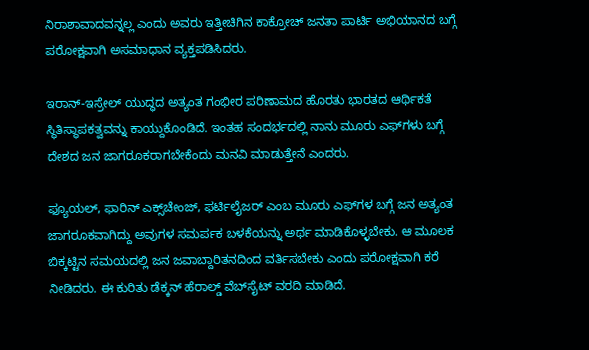ನಿರಾಶಾವಾದವನ್ನಲ್ಲ ಎಂದು ಅವರು ಇತ್ತೀಚಿಗಿನ ಕಾಕ್ರೋಚ್ ಜನತಾ ಪಾರ್ಟಿ ಅಭಿಯಾನದ ಬಗ್ಗೆ ಪರೋಕ್ಷವಾಗಿ ಅಸಮಾಧಾನ ವ್ಯಕ್ತಪಡಿಸಿದರು.

ಇರಾನ್-ಇಸ್ರೇಲ್ ಯುದ್ಧದ ಅತ್ಯಂತ ಗಂಭೀರ ಪರಿಣಾಮದ ಹೊರತು ಭಾರತದ ಆರ್ಥಿಕತೆ ಸ್ಥಿತಿಸ್ಥಾಪಕತ್ವವನ್ನು ಕಾಯ್ದುಕೊಂಡಿದೆ. ಇಂತಹ ಸಂದರ್ಭದಲ್ಲಿ ನಾನು ಮೂರು ಎಫ್‌ಗಳು ಬಗ್ಗೆ ದೇಶದ ಜನ ಜಾಗರೂಕರಾಗಬೇಕೆಂದು ಮನವಿ ಮಾಡುತ್ತೇನೆ ಎಂದರು.

ಫ್ಯೂಯಲ್, ಫಾರಿನ್ ಎಕ್ಸ್‌ಚೇಂಜ್, ಫರ್ಟಿಲೈಜರ್‌ ಎಂಬ ಮೂರು ಎಫ್‌ಗಳ ಬಗ್ಗೆ ಜನ ಅತ್ಯಂತ ಜಾಗರೂಕವಾಗಿದ್ದು ಅವುಗಳ ಸಮರ್ಪಕ ಬಳಕೆಯನ್ನು ಅರ್ಥ ಮಾಡಿಕೊಳ್ಳಬೇಕು. ಆ ಮೂಲಕ ಬಿಕ್ಕಟ್ಟಿನ ಸಮಯದಲ್ಲಿ ಜನ ಜವಾಬ್ದಾರಿತನದಿಂದ ವರ್ತಿಸಬೇಕು ಎಂದು ಪರೋಕ್ಷವಾಗಿ ಕರೆ ನೀಡಿದರು. ಈ ಕುರಿತು ಡೆಕ್ಕನ್ ಹೆರಾಲ್ಡ್ ವೆಬ್‌ಸೈಟ್ ವರದಿ ಮಾಡಿದೆ.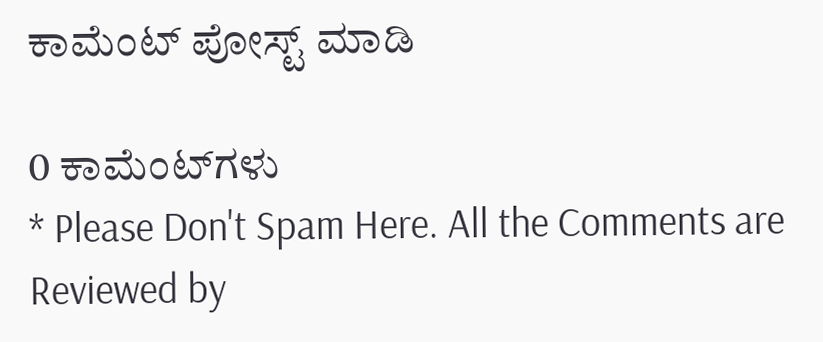ಕಾಮೆಂಟ್‌‌ ಪೋಸ್ಟ್‌ ಮಾಡಿ

0 ಕಾಮೆಂಟ್‌ಗಳು
* Please Don't Spam Here. All the Comments are Reviewed by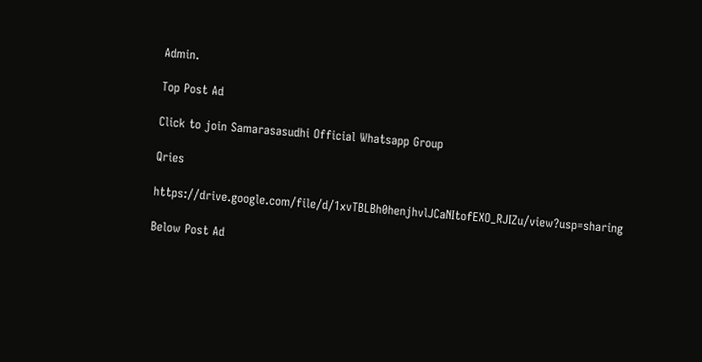Admin.

Top Post Ad

Click to join Samarasasudhi Official Whatsapp Group

Qries

https://drive.google.com/file/d/1xvTBLBh0henjhvlJCaNItofEXO_RJIZu/view?usp=sharing

Below Post Ad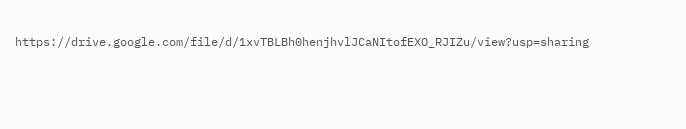https://drive.google.com/file/d/1xvTBLBh0henjhvlJCaNItofEXO_RJIZu/view?usp=sharing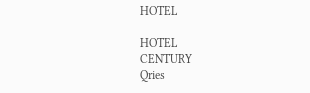HOTEL

HOTEL
CENTURY
Qries